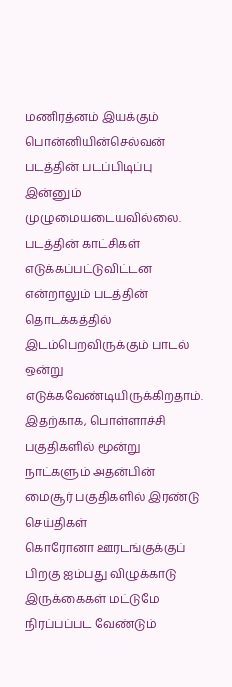மணிரத்னம் இயக்கும் பொன்னியின்செல்வன் படத்தின் படப்பிடிப்பு இன்னும் முழுமையடையவில்லை. படத்தின் காட்சிகள் எடுக்கப்பட்டுவிட்டன என்றாலும் படத்தின் தொடக்கத்தில் இடம்பெறவிருக்கும் பாடல் ஒன்று எடுக்கவேண்டியிருக்கிறதாம். இதற்காக, பொள்ளாச்சி பகுதிகளில் மூன்று நாட்களும் அதன்பின் மைசூர் பகுதிகளில் இரண்டு
செய்திகள்
கொரோனா ஊரடங்குக்குப் பிறகு ஐம்பது விழுக்காடு இருக்கைகள் மட்டுமே நிரப்பப்பட வேண்டும்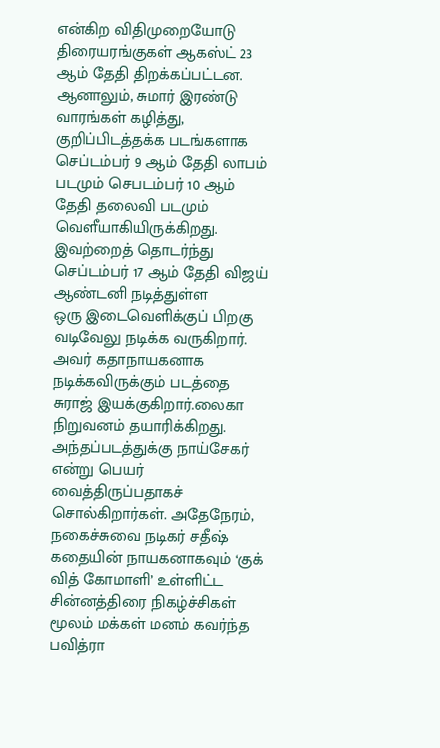என்கிற விதிமுறையோடு திரையரங்குகள் ஆகஸ்ட் 23 ஆம் தேதி திறக்கப்பட்டன. ஆனாலும், சுமார் இரண்டு வாரங்கள் கழித்து, குறிப்பிடத்தக்க படங்களாக செப்டம்பர் 9 ஆம் தேதி லாபம் படமும் செபடம்பர் 10 ஆம் தேதி தலைவி படமும் வெளீயாகியிருக்கிறது. இவற்றைத் தொடர்ந்து செப்டம்பர் 17 ஆம் தேதி விஜய் ஆண்டனி நடித்துள்ள
ஒரு இடைவெளிக்குப் பிறகு வடிவேலு நடிக்க வருகிறார். அவர் கதாநாயகனாக நடிக்கவிருக்கும் படத்தை சுராஜ் இயக்குகிறார்.லைகா நிறுவனம் தயாரிக்கிறது. அந்தப்படத்துக்கு நாய்சேகர் என்று பெயர் வைத்திருப்பதாகச் சொல்கிறார்கள். அதேநேரம், நகைச்சுவை நடிகர் சதீஷ் கதையின் நாயகனாகவும் ‘குக் வித் கோமாளி’ உள்ளிட்ட சின்னத்திரை நிகழ்ச்சிகள் மூலம் மக்கள் மனம் கவர்ந்த பவித்ரா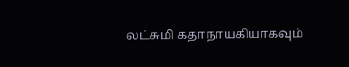லட்சுமி கதாநாயகியாகவும்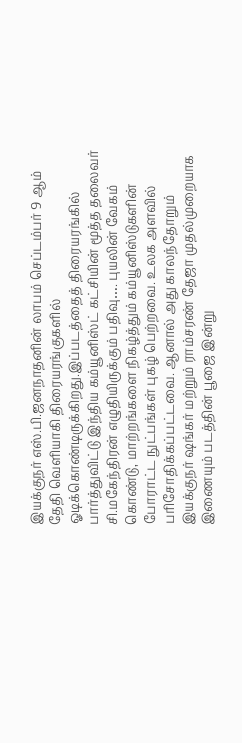இயக்குநர் எஸ்.பி.ஜனநாதனின் லாபம் செப்டம்பர் 9 ஆம் தேதி வெளியாகி திரையரங்குகளில் ஓடிக்கொண்டிருக்கிறது.இப்படத்தைத் திரையரங்கில் பார்த்துவிட்டு இந்திய கம்யூனிஸ்ட் கட்சியின் மூத்த தலைவர் சி.மகேந்திரன் எழுதியிருக்கும் பதிவு…. புயலின் வேகம் கொண்டு, மாற்றங்களை நிகழ்த்தும் கம்யூனிஸ்டுகளின் போராட்ட நுட்பங்கள் புகழ் பெற்றவை. உலக அளவில் பரிசோதிக்கப்பட்டவை. ஆனால் அது காலந்தோறும்
இயக்குநர் ஷங்கர் மற்றும் ராம்சரண் தேஜா முதல்முறையாக இணையும் படத்தின் பூஜை இன்று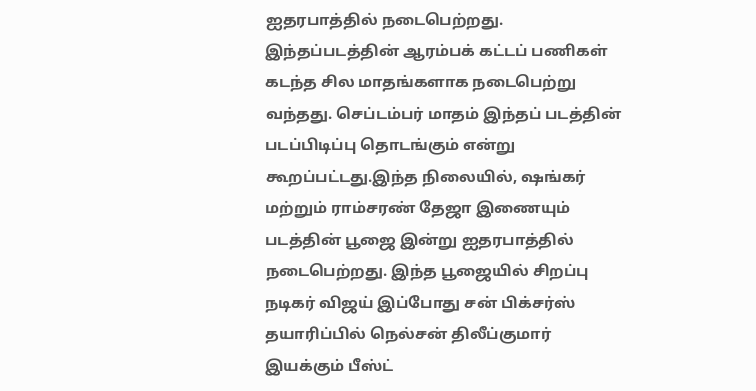ஐதரபாத்தில் நடைபெற்றது. இந்தப்படத்தின் ஆரம்பக் கட்டப் பணிகள் கடந்த சில மாதங்களாக நடைபெற்று வந்தது. செப்டம்பர் மாதம் இந்தப் படத்தின் படப்பிடிப்பு தொடங்கும் என்று கூறப்பட்டது.இந்த நிலையில், ஷங்கர் மற்றும் ராம்சரண் தேஜா இணையும் படத்தின் பூஜை இன்று ஐதரபாத்தில் நடைபெற்றது. இந்த பூஜையில் சிறப்பு
நடிகர் விஜய் இப்போது சன் பிக்சர்ஸ் தயாரிப்பில் நெல்சன் திலீப்குமார் இயக்கும் பீஸ்ட்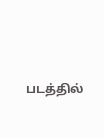படத்தில்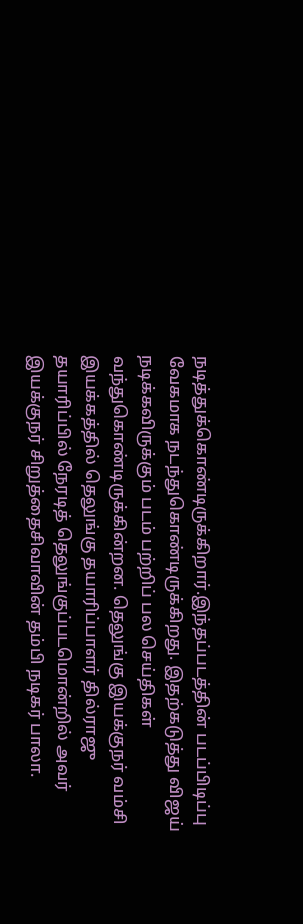நடித்துக்கொண்டிருக்கிறார்.இந்தப்படத்தின் படப்பிடிப்பு வேகமாக நடந்துகொண்டிருக்கிறது. இதற்கடுத்து விஜய் நடிக்கவிருக்கும் படம் பற்றிப் பல செய்திகள் வந்துகொண்டிருக்கின்றன. தெலுங்கு இயக்குநர் வம்சி இயக்கத்தில் தெலுங்கு தயாரிப்பாளர் தில்ராஜு தயாரிப்பில் நேரடித் தெலுங்குப்படமொன்றில் அவர்
இயக்குநர் சிறுத்தைசிவாவின் தம்பி நடிகர் பாலா.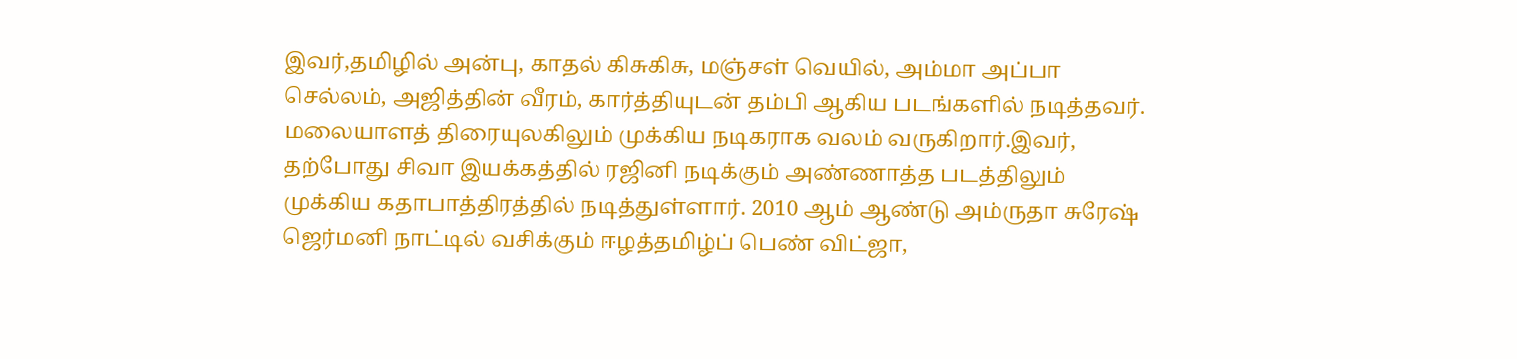இவர்,தமிழில் அன்பு, காதல் கிசுகிசு, மஞ்சள் வெயில், அம்மா அப்பா செல்லம், அஜித்தின் வீரம், கார்த்தியுடன் தம்பி ஆகிய படங்களில் நடித்தவர். மலையாளத் திரையுலகிலும் முக்கிய நடிகராக வலம் வருகிறார்.இவர், தற்போது சிவா இயக்கத்தில் ரஜினி நடிக்கும் அண்ணாத்த படத்திலும் முக்கிய கதாபாத்திரத்தில் நடித்துள்ளார். 2010 ஆம் ஆண்டு அம்ருதா சுரேஷ்
ஜெர்மனி நாட்டில் வசிக்கும் ஈழத்தமிழ்ப் பெண் விட்ஜா,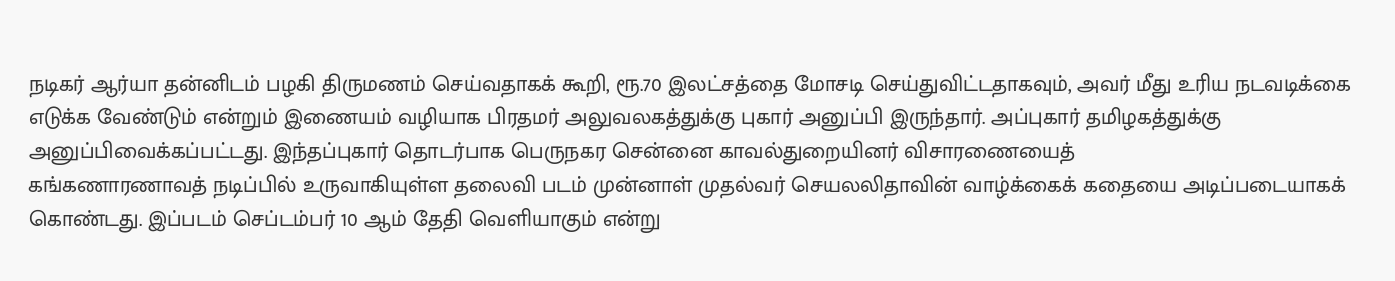நடிகர் ஆர்யா தன்னிடம் பழகி திருமணம் செய்வதாகக் கூறி, ரூ.70 இலட்சத்தை மோசடி செய்துவிட்டதாகவும், அவர் மீது உரிய நடவடிக்கை எடுக்க வேண்டும் என்றும் இணையம் வழியாக பிரதமர் அலுவலகத்துக்கு புகார் அனுப்பி இருந்தார். அப்புகார் தமிழகத்துக்கு அனுப்பிவைக்கப்பட்டது. இந்தப்புகார் தொடர்பாக பெருநகர சென்னை காவல்துறையினர் விசாரணையைத்
கங்கணாரணாவத் நடிப்பில் உருவாகியுள்ள தலைவி படம் முன்னாள் முதல்வர் செயலலிதாவின் வாழ்க்கைக் கதையை அடிப்படையாகக் கொண்டது. இப்படம் செப்டம்பர் 10 ஆம் தேதி வெளியாகும் என்று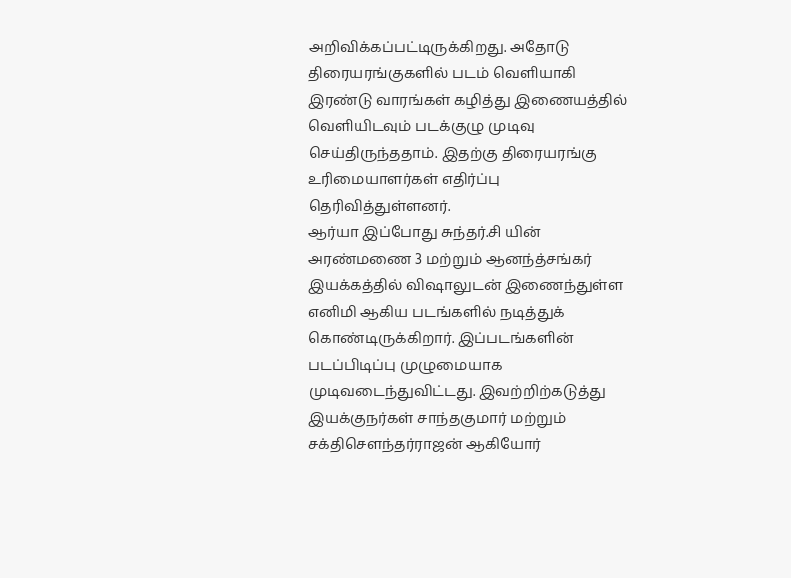அறிவிக்கப்பட்டிருக்கிறது. அதோடு திரையரங்குகளில் படம் வெளியாகி இரண்டு வாரங்கள் கழித்து இணையத்தில் வெளியிடவும் படக்குழு முடிவு செய்திருந்ததாம். இதற்கு திரையரங்கு உரிமையாளர்கள் எதிர்ப்பு தெரிவித்துள்ளனர்.
ஆர்யா இப்போது சுந்தர்.சி யின் அரண்மணை 3 மற்றும் ஆனந்த்சங்கர் இயக்கத்தில் விஷாலுடன் இணைந்துள்ள எனிமி ஆகிய படங்களில் நடித்துக் கொண்டிருக்கிறார். இப்படங்களின் படப்பிடிப்பு முழுமையாக முடிவடைந்துவிட்டது. இவற்றிற்கடுத்து இயக்குநர்கள் சாந்தகுமார் மற்றும் சக்திசெளந்தர்ராஜன் ஆகியோர்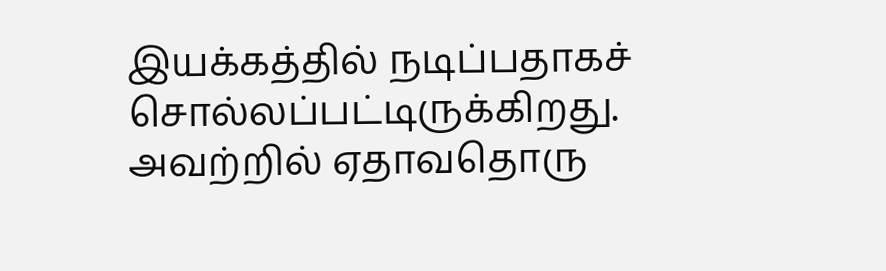இயக்கத்தில் நடிப்பதாகச் சொல்லப்பட்டிருக்கிறது. அவற்றில் ஏதாவதொரு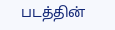படத்தின்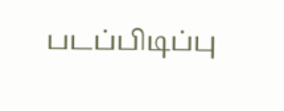படப்பிடிப்பு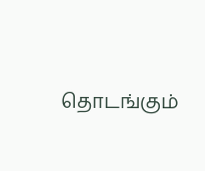தொடங்கும்